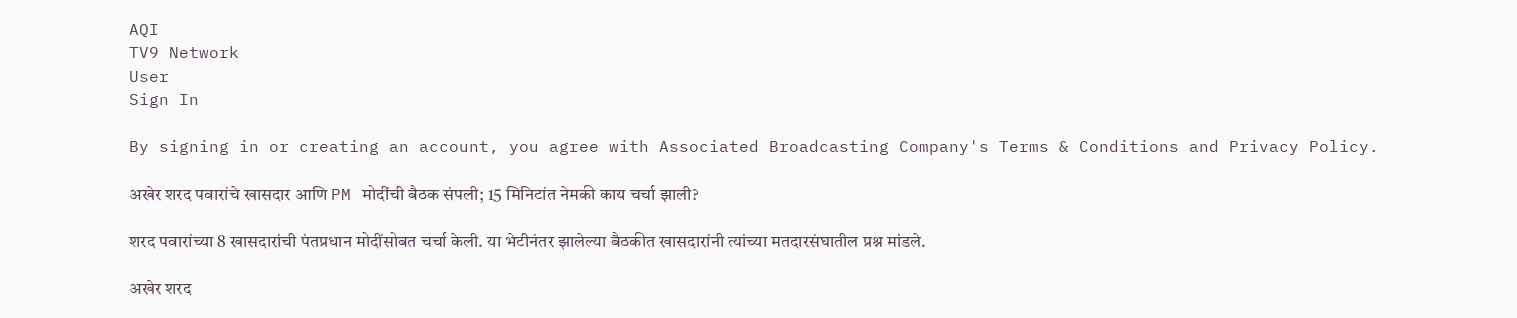AQI
TV9 Network
User
Sign In

By signing in or creating an account, you agree with Associated Broadcasting Company's Terms & Conditions and Privacy Policy.

अखेर शरद पवारांचे खासदार आणि PM मोदींची बैठक संपली; 15 मिनिटांत नेमकी काय चर्चा झाली?

शरद पवारांच्या 8 खासदारांची पंतप्रधान मोदींसोबत चर्चा केली. या भेटीनंतर झालेल्या बैठकीत खासदारांनी त्यांच्या मतदारसंघातील प्रश्न मांडले.

अखेर शरद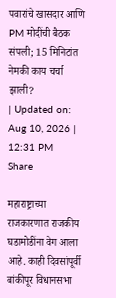पवारांचे खासदार आणि PM मोदींची बैठक संपली; 15 मिनिटांत नेमकी काय चर्चा झाली?
| Updated on: Aug 10, 2026 | 12:31 PM
Share

महाराष्ट्राच्या राजकारणात राजकीय घडामोडींना वेग आला आहे. काही दिवसांपूर्वी बांकीपूर विधानसभा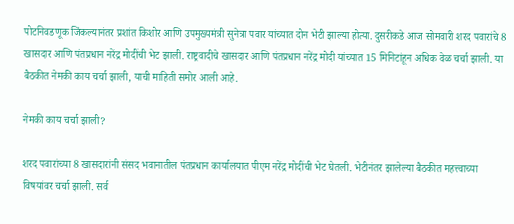पोटनिवडणूक जिंकल्यानंतर प्रशांत किशोर आणि उपमुख्यमंत्री सुनेत्रा पवार यांच्यात दोन भेटी झाल्या होत्या. दुसरीकडे आज सोमवारी शरद पवारांचे 8 खासदार आणि पंतप्रधान नरेंद्र मोदींची भेट झाली. राष्ट्रवादीचे खासदार आणि पंतप्रधान नरेंद्र मोदी यांच्यात 15 मिनिटांहून अधिक वेळ चर्चा झाली. या बैठकीत नेमकी काय चर्चा झाली, याची माहिती समोर आली आहे.

नेमकी काय चर्चा झाली?

शरद पवारांच्या 8 खासदारांनी संसद भवानातील पंतप्रधान कार्यालयात पीएम नरेंद्र मोदींची भेट घेतली. भेटीनंतर झालेल्या बैठकीत महत्त्वाच्या विषयांवर चर्चा झाली. सर्व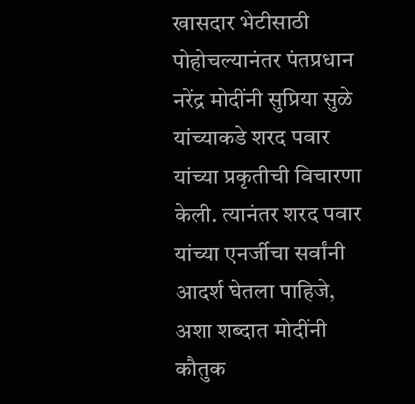खासदार भेटीसाठी पोहोचल्यानंतर पंतप्रधान नरेंद्र मोदींनी सुप्रिया सुळे यांच्याकडे शरद पवार यांच्या प्रकृतीची विचारणा केली. त्यानंतर शरद पवार यांच्या एनर्जीचा सर्वांनी आदर्श घेतला पाहिजे, अशा शब्दात मोदींनी कौतुक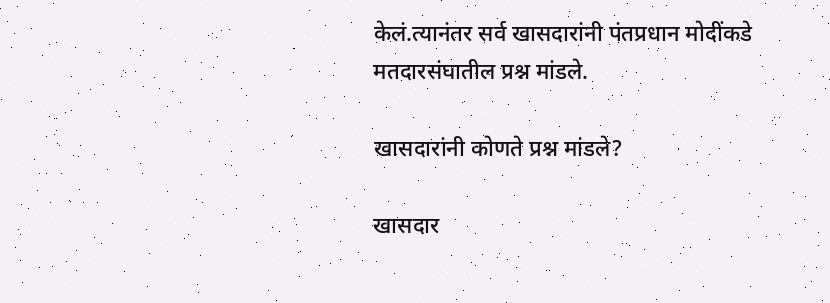केलं.त्यानंतर सर्व खासदारांनी पंतप्रधान मोदींकडे मतदारसंघातील प्रश्न मांडले.

खासदारांनी कोणते प्रश्न मांडले?

खासदार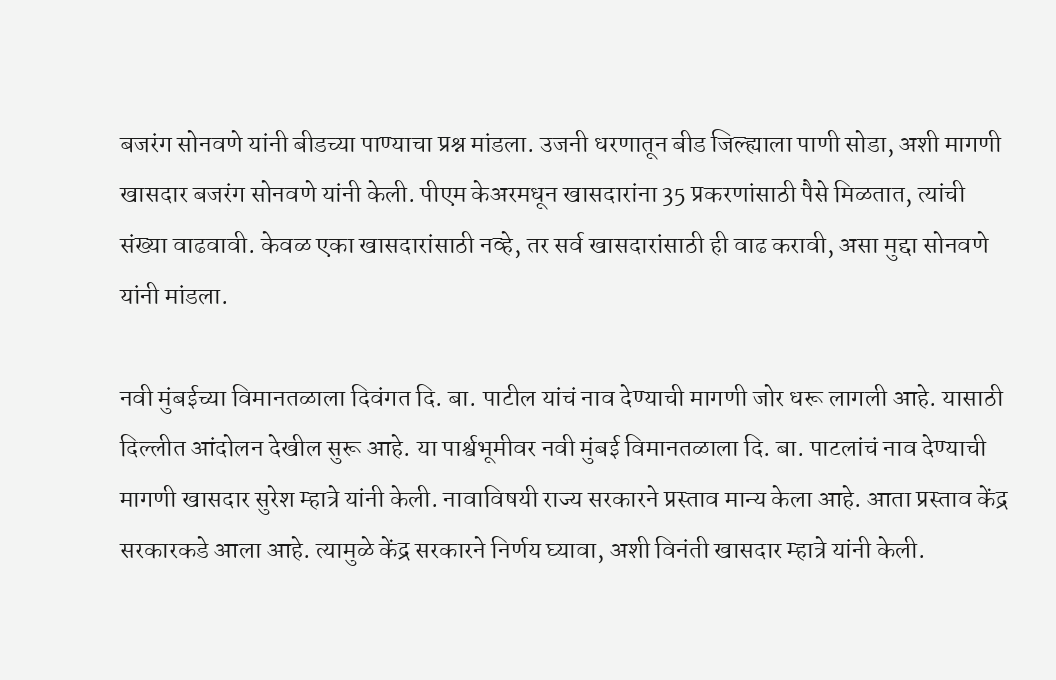बजरंग सोनवणे यांनी बीडच्या पाण्याचा प्रश्न मांडला. उजनी धरणातून बीड जिल्ह्याला पाणी सोडा, अशी मागणी खासदार बजरंग सोनवणे यांनी केली. पीएम केअरमधून खासदारांना 35 प्रकरणांसाठी पैसे मिळतात, त्यांची संख्या वाढवावी. केवळ एका खासदारांसाठी नव्हे, तर सर्व खासदारांसाठी ही वाढ करावी, असा मुद्दा सोनवणे यांनी मांडला.

नवी मुंबईच्या विमानतळाला दिवंगत दि. बा. पाटील यांचं नाव देण्याची मागणी जोर धरू लागली आहे. यासाठी दिल्लीत आंदोलन देखील सुरू आहे. या पार्श्वभूमीवर नवी मुंबई विमानतळाला दि. बा. पाटलांचं नाव देण्याची मागणी खासदार सुरेश म्हात्रे यांनी केली. नावाविषयी राज्य सरकारने प्रस्ताव मान्य केला आहे. आता प्रस्ताव केंद्र सरकारकडे आला आहे. त्यामुळे केंद्र सरकारने निर्णय घ्यावा, अशी विनंती खासदार म्हात्रे यांनी केली.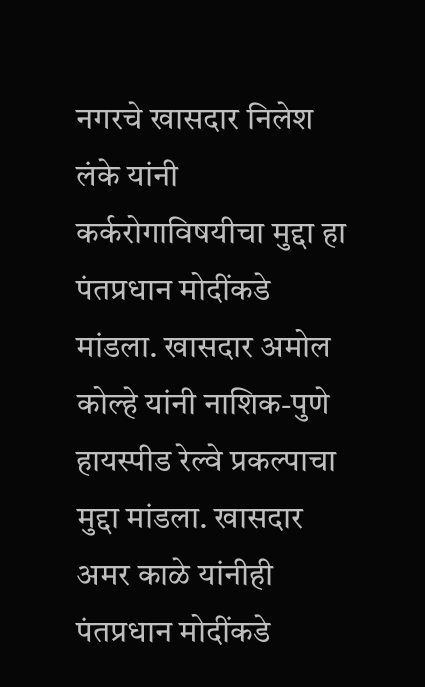नगरचे खासदार निलेश लंके यांनी कर्करोगाविषयीचा मुद्दा हा पंतप्रधान मोदींकडे मांडला. खासदार अमोल कोल्हे यांनी नाशिक-पुणे हायस्पीड रेल्वे प्रकल्पाचा मुद्दा मांडला. खासदार अमर काळे यांनीही पंतप्रधान मोदींकडे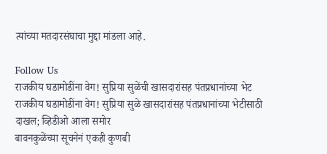त्यांच्या मतदारसंघाचा मुद्दा मांडला आहे.

Follow Us
राजकीय घडामोडींना वेग! सुप्रिया सुळेंची खासदारांसह पंतप्रधानांच्या भेट
राजकीय घडामोडींना वेग! सुप्रिया सुळे खासदारांसह पंतप्रधानांच्या भेटीसाठी दाखल; व्हिडीओ आला समोर
बावनकुळेंच्या सूचनेनं एकही कुणबी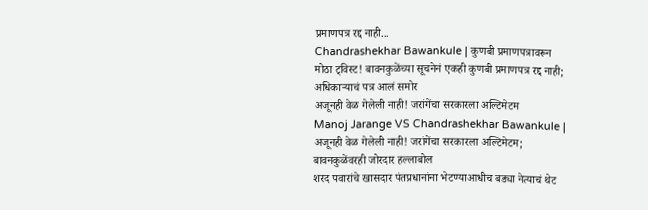प्रमाणपत्र रद्द नाही...
Chandrashekhar Bawankule | कुणबी प्रमाणपत्रावरून मोठा ट्विस्ट! बावनकुळेंच्या सूचनेनं एकही कुणबी प्रमाणपत्र रद्द नाही; अधिकाऱ्याचं पत्र आलं समोर
अजूनही वेळ गेलेली नाही! जरांगेंचा सरकारला अल्टिमेटम
Manoj Jarange VS Chandrashekhar Bawankule | अजूनही वेळ गेलेली नाही! जरांगेंचा सरकारला अल्टिमेटम; बावनकुळेंवरही जोरदार हल्लाबोल
शरद पवारांचे खासदार पंतप्रधानांना भेटण्याआधीच बड्या नेत्याचं थेट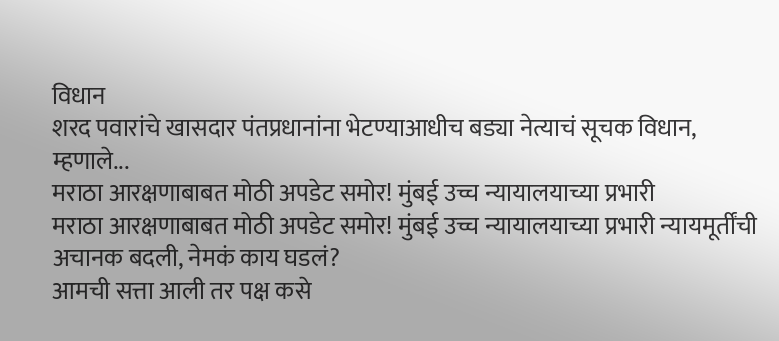विधान
शरद पवारांचे खासदार पंतप्रधानांना भेटण्याआधीच बड्या नेत्याचं सूचक विधान, म्हणाले...
मराठा आरक्षणाबाबत मोठी अपडेट समोर! मुंबई उच्च न्यायालयाच्या प्रभारी
मराठा आरक्षणाबाबत मोठी अपडेट समोर! मुंबई उच्च न्यायालयाच्या प्रभारी न्यायमूर्तींची अचानक बदली, नेमकं काय घडलं?
आमची सत्ता आली तर पक्ष कसे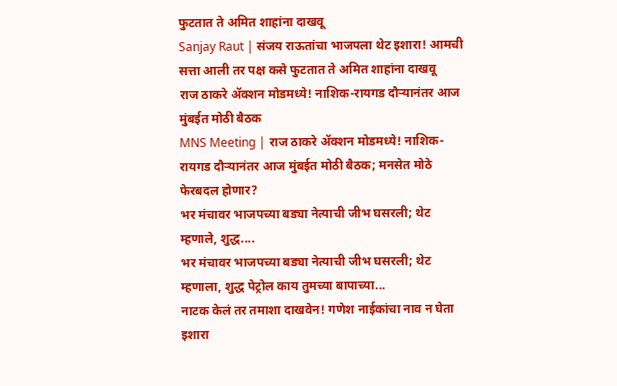फुटतात ते अमित शाहांना दाखवू
Sanjay Raut | संजय राऊतांचा भाजपला थेट इशारा! आमची सत्ता आली तर पक्ष कसे फुटतात ते अमित शाहांना दाखवू
राज ठाकरे अ‍ॅक्शन मोडमध्ये! नाशिक-रायगड दौऱ्यानंतर आज मुंबईत मोठी बैठक
MNS Meeting | राज ठाकरे अ‍ॅक्शन मोडमध्ये! नाशिक-रायगड दौऱ्यानंतर आज मुंबईत मोठी बैठक; मनसेत मोठे फेरबदल होणार?
भर मंचावर भाजपच्या बड्या नेत्याची जीभ घसरली; थेट म्हणाले, शुद्ध....
भर मंचावर भाजपच्या बड्या नेत्याची जीभ घसरली; थेट म्हणाला, शुद्ध पेट्रोल काय तुमच्या बापाच्या...
नाटक केलं तर तमाशा दाखवेन! गणेश नाईकांचा नाव न घेता इशारा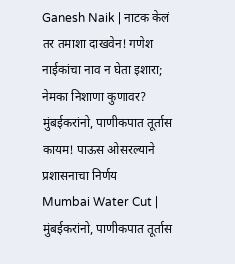Ganesh Naik | नाटक केलं तर तमाशा दाखवेन! गणेश नाईकांचा नाव न घेता इशारा; नेमका निशाणा कुणावर?
मुंबईकरांनो, पाणीकपात तूर्तास कायम! पाऊस ओसरल्याने प्रशासनाचा निर्णय
Mumbai Water Cut | मुंबईकरांनो, पाणीकपात तूर्तास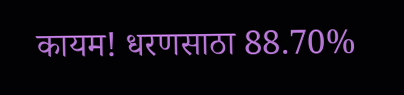कायम! धरणसाठा 88.70%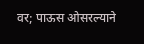वर; पाऊस ओसरल्याने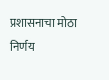प्रशासनाचा मोठा निर्णय